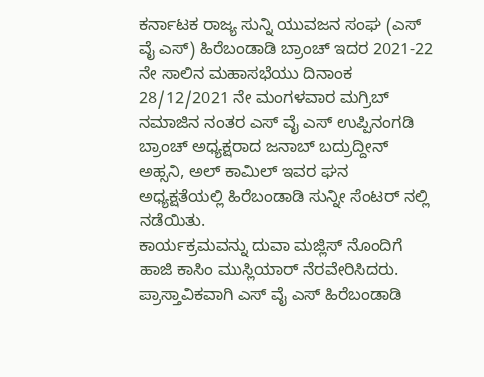ಕರ್ನಾಟಕ ರಾಜ್ಯ ಸುನ್ನಿ ಯುವಜನ ಸಂಘ (ಎಸ್ ವೈ ಎಸ್) ಹಿರೆಬಂಡಾಡಿ ಬ್ರಾಂಚ್ ಇದರ 2021-22 ನೇ ಸಾಲಿನ ಮಹಾಸಭೆಯು ದಿನಾಂಕ 28/12/2021 ನೇ ಮಂಗಳವಾರ ಮಗ್ರಿಬ್ ನಮಾಜಿನ ನಂತರ ಎಸ್ ವೈ ಎಸ್ ಉಪ್ಪಿನಂಗಡಿ ಬ್ರಾಂಚ್ ಅಧ್ಯಕ್ಷರಾದ ಜನಾಬ್ ಬದ್ರುದ್ದೀನ್ ಅಹ್ಸನಿ, ಅಲ್ ಕಾಮಿಲ್ ಇವರ ಘನ ಅಧ್ಯಕ್ಷತೆಯಲ್ಲಿ ಹಿರೆಬಂಡಾಡಿ ಸುನ್ನೀ ಸೆಂಟರ್ ನಲ್ಲಿ ನಡೆಯಿತು.
ಕಾರ್ಯಕ್ರಮವನ್ನು ದುವಾ ಮಜ್ಲಿಸ್ ನೊಂದಿಗೆ ಹಾಜಿ ಕಾಸಿಂ ಮುಸ್ಲಿಯಾರ್ ನೆರವೇರಿಸಿದರು. ಪ್ರಾಸ್ತಾವಿಕವಾಗಿ ಎಸ್ ವೈ ಎಸ್ ಹಿರೆಬಂಡಾಡಿ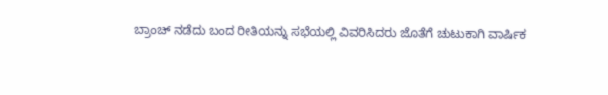ಬ್ರಾಂಚ್ ನಡೆದು ಬಂದ ರೀತಿಯನ್ನು ಸಭೆಯಲ್ಲಿ ವಿವರಿಸಿದರು ಜೊತೆಗೆ ಚುಟುಕಾಗಿ ವಾರ್ಷಿಕ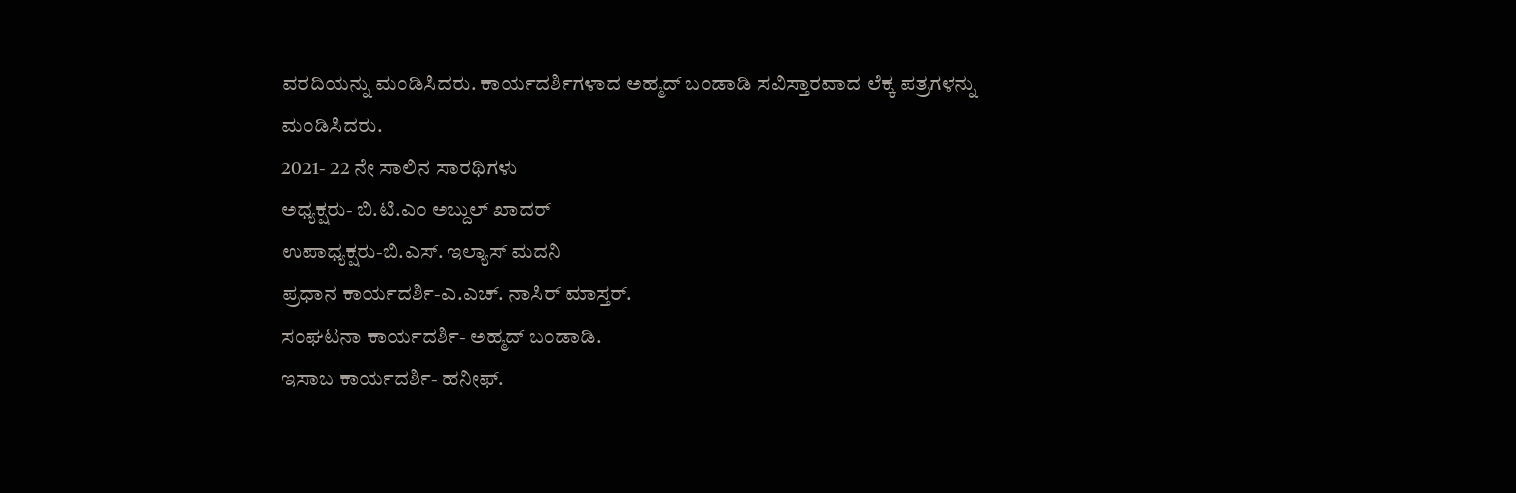ವರದಿಯನ್ನು ಮಂಡಿಸಿದರು. ಕಾರ್ಯದರ್ಶಿಗಳಾದ ಅಹ್ಮದ್ ಬಂಡಾಡಿ ಸವಿಸ್ತಾರವಾದ ಲೆಕ್ಕ ಪತ್ರಗಳನ್ನು ಮಂಡಿಸಿದರು.
2021- 22 ನೇ ಸಾಲಿನ ಸಾರಥಿಗಳು
ಅಧ್ಯಕ್ಷರು- ಬಿ.ಟಿ.ಎಂ ಅಬ್ದುಲ್ ಖಾದರ್
ಉಪಾಧ್ಯಕ್ಷರು-ಬಿ.ಎಸ್. ಇಲ್ಯಾಸ್ ಮದನಿ
ಪ್ರಧಾನ ಕಾರ್ಯದರ್ಶಿ-ಎ.ಎಚ್. ನಾಸಿರ್ ಮಾಸ್ತರ್.
ಸಂಘಟನಾ ಕಾರ್ಯದರ್ಶಿ- ಅಹ್ಮದ್ ಬಂಡಾಡಿ.
ಇಸಾಬ ಕಾರ್ಯದರ್ಶಿ- ಹನೀಫ್.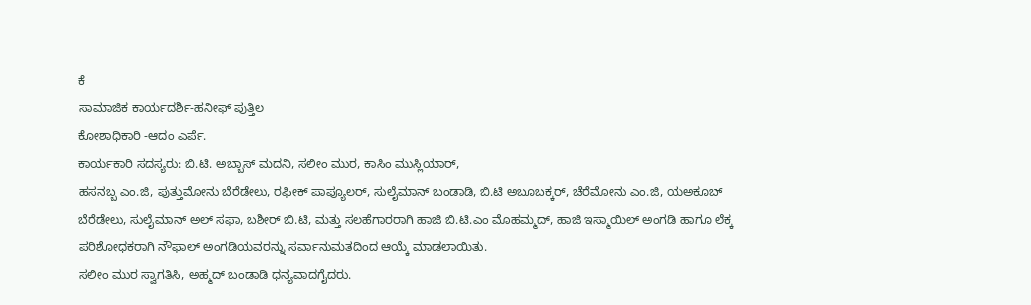ಕೆ
ಸಾಮಾಜಿಕ ಕಾರ್ಯದರ್ಶಿ-ಹನೀಫ್ ಪುತ್ತಿಲ
ಕೋಶಾಧಿಕಾರಿ -ಆದಂ ಎರ್ಪೆ.
ಕಾರ್ಯಕಾರಿ ಸದಸ್ಯರು: ಬಿ.ಟಿ. ಅಬ್ಬಾಸ್ ಮದನಿ, ಸಲೀಂ ಮುರ, ಕಾಸಿಂ ಮುಸ್ಲಿಯಾರ್,
ಹಸನಬ್ಬ ಎಂ.ಜಿ, ಪುತ್ತುಮೋನು ಬೆರೆಡೇಲು, ರಫೀಕ್ ಪಾಪ್ಯೂಲರ್, ಸುಲೈಮಾನ್ ಬಂಡಾಡಿ, ಬಿ.ಟಿ ಅಬೂಬಕ್ಕರ್, ಚೆರೆಮೋನು ಎಂ.ಜಿ, ಯಅಕೂಬ್ ಬೆರೆಡೇಲು, ಸುಲೈಮಾನ್ ಅಲ್ ಸಫಾ, ಬಶೀರ್ ಬಿ.ಟಿ, ಮತ್ತು ಸಲಹೆಗಾರರಾಗಿ ಹಾಜಿ ಬಿ.ಟಿ.ಎಂ ಮೊಹಮ್ಮದ್, ಹಾಜಿ ಇಸ್ಮಾಯಿಲ್ ಅಂಗಡಿ ಹಾಗೂ ಲೆಕ್ಕ ಪರಿಶೋಧಕರಾಗಿ ನೌಫಾಲ್ ಅಂಗಡಿಯವರನ್ನು ಸರ್ವಾನುಮತದಿಂದ ಆಯ್ಕೆ ಮಾಡಲಾಯಿತು.
ಸಲೀಂ ಮುರ ಸ್ವಾಗತಿಸಿ, ಅಹ್ಮದ್ ಬಂಡಾಡಿ ಧನ್ಯವಾದಗೈದರು.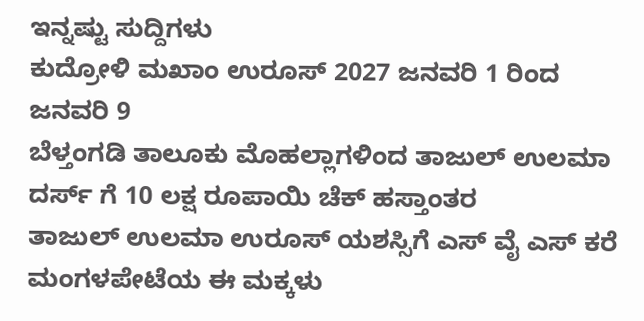ಇನ್ನಷ್ಟು ಸುದ್ದಿಗಳು
ಕುದ್ರೋಳಿ ಮಖಾಂ ಉರೂಸ್ 2027 ಜನವರಿ 1 ರಿಂದ ಜನವರಿ 9
ಬೆಳ್ತಂಗಡಿ ತಾಲೂಕು ಮೊಹಲ್ಲಾಗಳಿಂದ ತಾಜುಲ್ ಉಲಮಾ ದರ್ಸ್ ಗೆ 10 ಲಕ್ಷ ರೂಪಾಯಿ ಚೆಕ್ ಹಸ್ತಾಂತರ
ತಾಜುಲ್ ಉಲಮಾ ಉರೂಸ್ ಯಶಸ್ಸಿಗೆ ಎಸ್ ವೈ ಎಸ್ ಕರೆ
ಮಂಗಳಪೇಟೆಯ ಈ ಮಕ್ಕಳು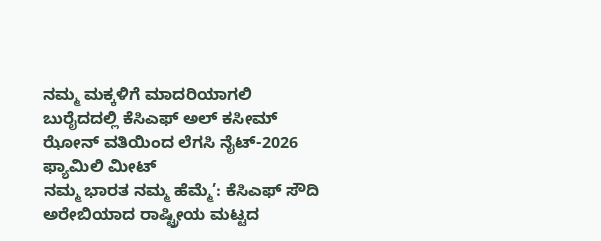ನಮ್ಮ ಮಕ್ಕಳಿಗೆ ಮಾದರಿಯಾಗಲಿ
ಬುರೈದದಲ್ಲಿ ಕೆಸಿಎಫ್ ಅಲ್ ಕಸೀಮ್ ಝೋನ್ ವತಿಯಿಂದ ಲೆಗಸಿ ನೈಟ್-2026 ಫ್ಯಾಮಿಲಿ ಮೀಟ್
ನಮ್ಮ ಭಾರತ ನಮ್ಮ ಹೆಮ್ಮೆ’: ಕೆಸಿಎಫ್ ಸೌದಿ ಅರೇಬಿಯಾದ ರಾಷ್ಟ್ರೀಯ ಮಟ್ಟದ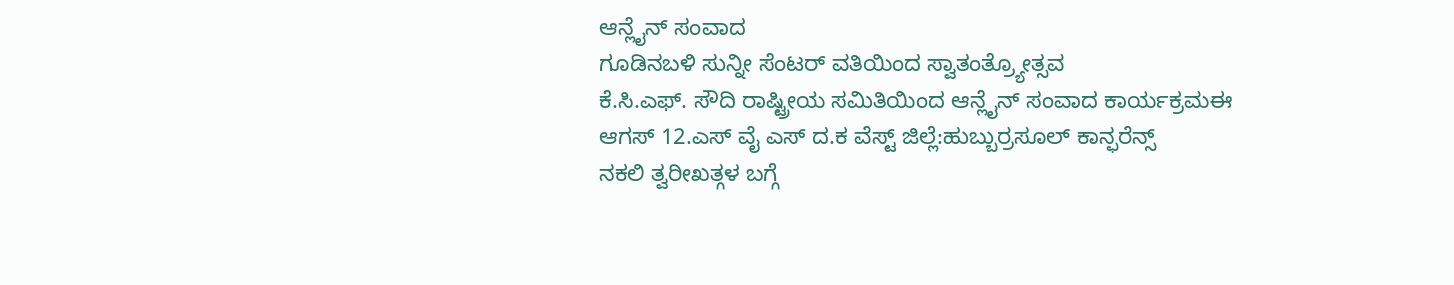ಆನ್ಲೈನ್ ಸಂವಾದ
ಗೂಡಿನಬಳಿ ಸುನ್ನೀ ಸೆಂಟರ್ ವತಿಯಿಂದ ಸ್ವಾತಂತ್ರ್ಯೋತ್ಸವ
ಕೆ.ಸಿ.ಎಫ್. ಸೌದಿ ರಾಷ್ಟ್ರೀಯ ಸಮಿತಿಯಿಂದ ಆನ್ಲೈನ್ ಸಂವಾದ ಕಾರ್ಯಕ್ರಮಈ
ಆಗಸ್ 12.ಎಸ್ ವೈ ಎಸ್ ದ.ಕ ವೆಸ್ಟ್ ಜಿಲ್ಲೆ:ಹುಬ್ಬುರ್ರಸೂಲ್ ಕಾನ್ಫರೆನ್ಸ್
ನಕಲಿ ತ್ವರೀಖತ್ಗಳ ಬಗ್ಗೆ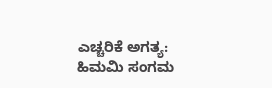ಎಚ್ಚರಿಕೆ ಅಗತ್ಯ: ಹಿಮಮಿ ಸಂಗಮ